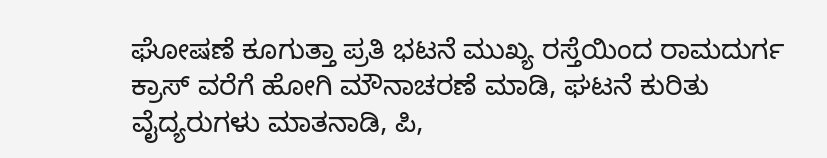ಘೋಷಣೆ ಕೂಗುತ್ತಾ ಪ್ರತಿ ಭಟನೆ ಮುಖ್ಯ ರಸ್ತೆಯಿಂದ ರಾಮದುರ್ಗ ಕ್ರಾಸ್ ವರೆಗೆ ಹೋಗಿ ಮೌನಾಚರಣೆ ಮಾಡಿ, ಘಟನೆ ಕುರಿತು ವೈದ್ಯರುಗಳು ಮಾತನಾಡಿ, ಪಿ,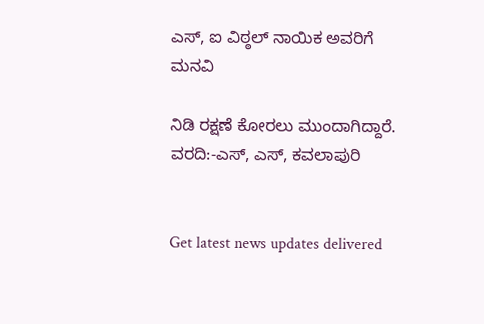ಎಸ್, ಐ ವಿಠ್ಠಲ್ ನಾಯಿಕ ಅವರಿಗೆ ಮನವಿ

ನಿಡಿ ರಕ್ಷಣೆ ಕೋರಲು ಮುಂದಾಗಿದ್ದಾರೆ.
ವರದಿ:-ಎಸ್, ಎಸ್, ಕವಲಾಪುರಿ


Get latest news updates delivered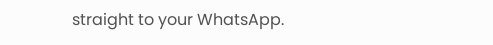straight to your WhatsApp.